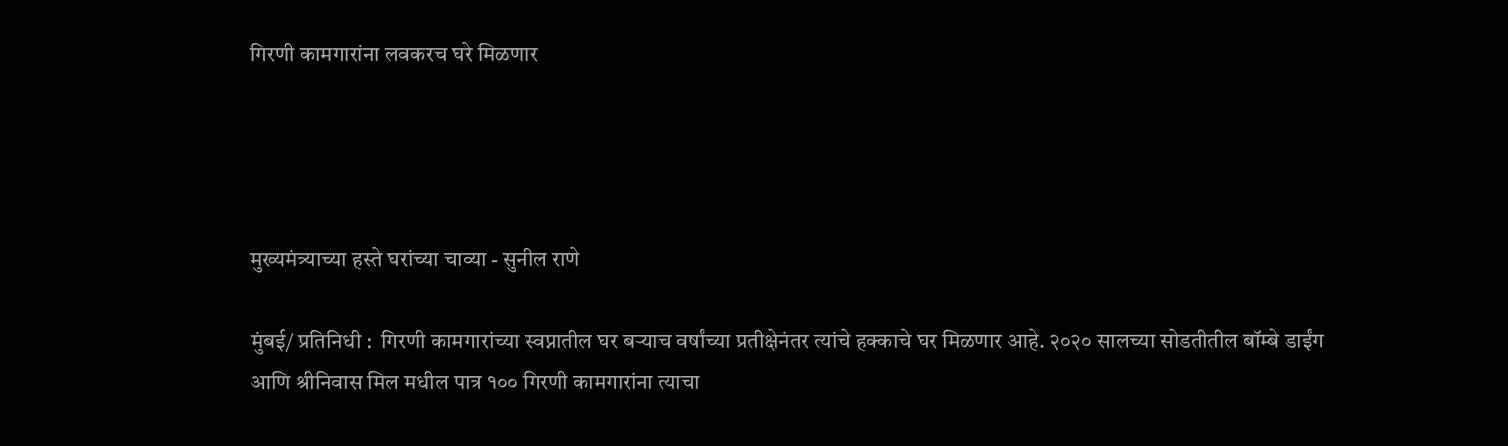गिरणी कामगारांना लवकरच घरे मिळणार




मुख्यमंत्र्याच्या हस्ते घरांच्या चाव्या - सुनील राणे

मुंबई/ प्रतिनिधी :  गिरणी कामगारांच्या स्वप्नातील घर बऱ्याच वर्षांच्या प्रतीक्षेनंतर त्यांचे हक्काचे घर मिळणार आहे. २०२० सालच्या सोडतीतील बॉम्बे डाईंग आणि श्रीनिवास मिल मधील पात्र १०० गिरणी कामगारांना त्याचा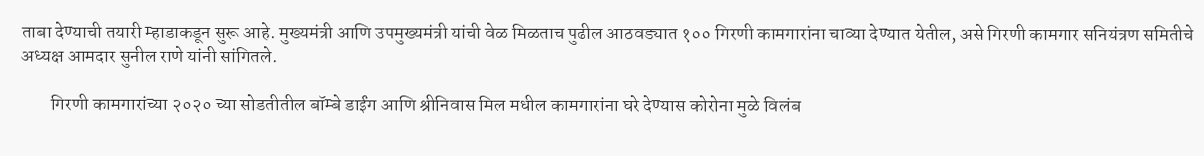ताबा देण्याची तयारी म्हाडाकडून सुरू आहे. मुख्यमंत्री आणि उपमुख्यमंत्री यांची वेळ मिळताच पुढील आठवड्यात १०० गिरणी कामगारांना चाव्या देण्यात येतील, असे गिरणी कामगार सनियंत्रण समितीचे अध्यक्ष आमदार सुनील राणे यांनी सांगितले.

        गिरणी कामगारांच्या २०२० च्या सोडतीतील बॉम्बे डाईंग आणि श्रीनिवास मिल मधील कामगारांना घरे देण्यास कोरोना मुळे विलंब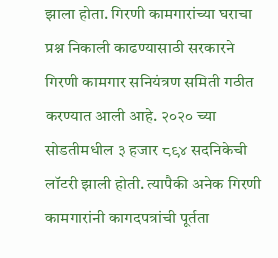झाला होता. गिरणी कामगारांच्या घराचा प्रश्न निकाली काढण्यासाठी सरकारने गिरणी कामगार सनियंत्रण समिती गठीत करण्यात आली आहे. २०२० च्या सोडतीमधील ३ हजार ८९४ सदनिकेची लॉटरी झाली होती. त्यापैकी अनेक गिरणी कामगारांनी कागदपत्रांची पूर्तता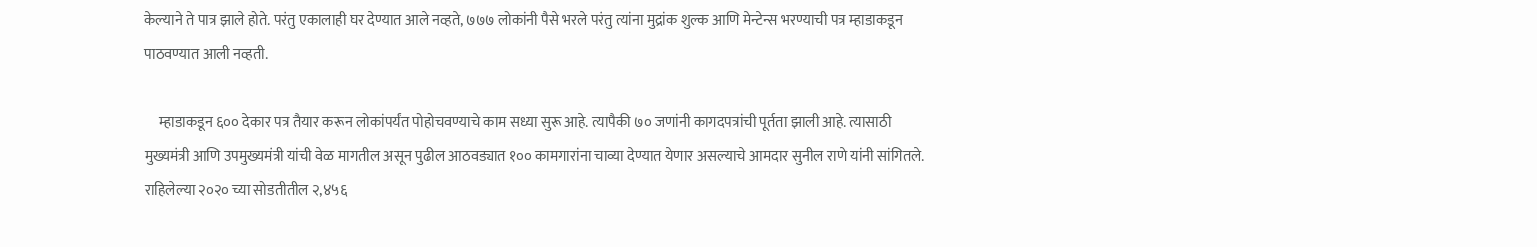केल्याने ते पात्र झाले होते. परंतु एकालाही घर देण्यात आले नव्हते, ७७७ लोकांनी पैसे भरले परंतु त्यांना मुद्रांक शुल्क आणि मेन्टेन्स भरण्याची पत्र म्हाडाकडून पाठवण्यात आली नव्हती.

     म्हाडाकडून ६०० देकार पत्र तैयार करून लोकांपर्यंत पोहोचवण्याचे काम सध्या सुरू आहे. त्यापैकी ७० जणांनी कागदपत्रांची पूर्तता झाली आहे. त्यासाठी मुख्यमंत्री आणि उपमुख्यमंत्री यांची वेळ मागतील असून पुढील आठवड्यात १०० कामगारांना चाव्या देण्यात येणार असल्याचे आमदार सुनील राणे यांनी सांगितले. राहिलेल्या २०२० च्या सोडतीतील २,४५६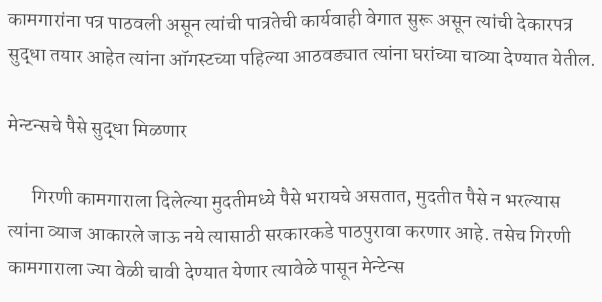कामगारांना पत्र पाठवली असून त्यांची पात्रतेची कार्यवाही वेगात सुरू असून त्यांची देकारपत्र सुद्धा तयार आहेत त्यांना ऑगस्टच्या पहिल्या आठवड्यात त्यांना घरांच्या चाव्या देण्यात येतील.

मेन्टन्सचे पैसे सुद्धा मिळणार

      गिरणी कामगाराला दिलेल्या मुदतीमध्ये पैसे भरायचे असतात, मुदतीत पैसे न भरल्यास त्यांना व्याज आकारले जाऊ नये त्यासाठी सरकारकडे पाठपुरावा करणार आहे. तसेच गिरणी कामगाराला ज्या वेळी चावी देण्यात येणार त्यावेळे पासून मेन्टेन्स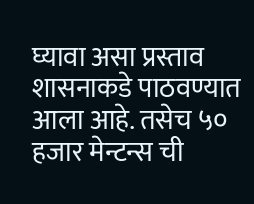घ्यावा असा प्रस्ताव शासनाकडे पाठवण्यात आला आहे. तसेच ५० हजार मेन्टन्स ची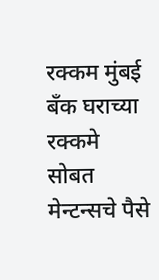रक्कम मुंबई बँक घराच्या रक्कमे सोबत मेन्टन्सचे पैसे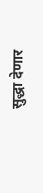सुद्धा देणार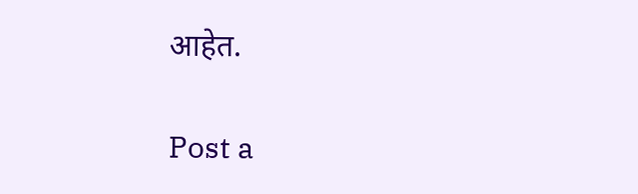आहेत.

Post a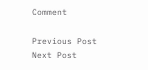Comment

Previous Post Next Post